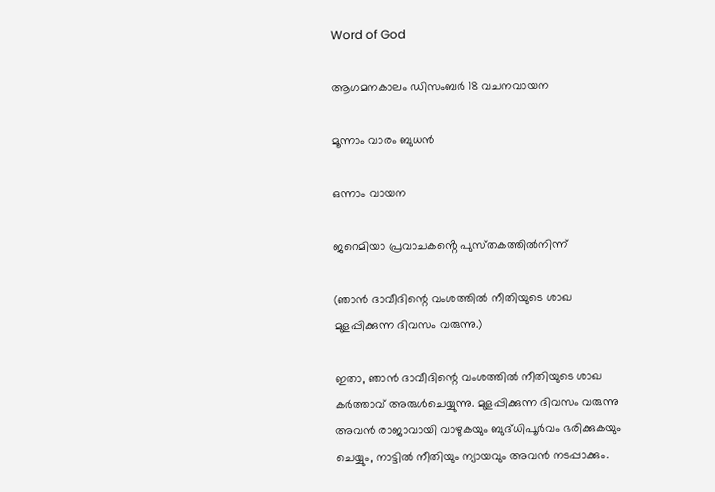Word of God

ആഗമനകാലം ഡിസംബർ 18 വചനവായന

മൂന്നാം വാരം ബുധൻ

ഒന്നാം വായന

ജറെമിയാ പ്രവാചകൻ്റെ പുസ്‌തകത്തിൽനിന്ന്

(ഞാൻ ദാവീദിന്റെ വംശത്തിൽ നീതിയുടെ ശാഖ മുളപ്പിക്കുന്ന ദിവസം വരുന്നു.)

ഇതാ, ഞാൻ ദാവീദിന്റെ വംശത്തിൽ നീതിയുടെ ശാഖ കർത്താവ് അരുൾചെയ്യുന്നു. മുളപ്പിക്കുന്ന ദിവസം വരുന്നു അവൻ രാജാവായി വാഴുകയും ബുദ്‌ധിപൂർവം ഭരിക്കുകയും ചെയ്യും, നാട്ടിൽ നീതിയും ന്യായവും അവൻ നടപ്പാക്കും.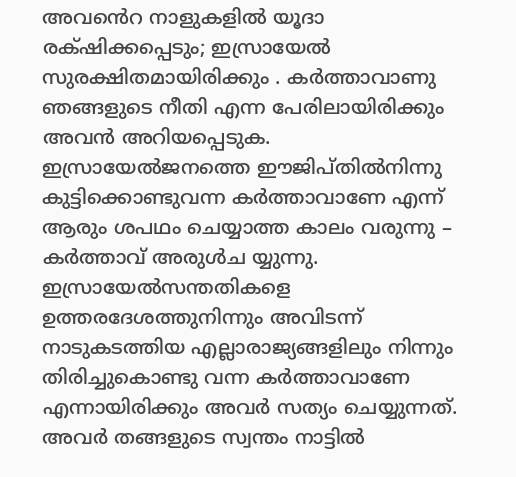അവൻെറ നാളുകളിൽ യൂദാ രക്‌ഷിക്കപ്പെടും; ഇസ്രായേൽ സുരക്ഷിതമായിരിക്കും . കർത്താവാണു ഞങ്ങളുടെ നീതി എന്ന പേരിലായിരിക്കും അവൻ അറിയപ്പെടുക. ഇസ്രായേൽജനത്തെ ഈജിപ്തിൽനിന്നു കുട്ടിക്കൊണ്ടുവന്ന കർത്താവാണേ എന്ന് ആരും ശപഥം ചെയ്യാത്ത കാലം വരുന്നു – കർത്താവ് അരുൾച യ്യുന്നു. ഇസ്രായേൽസന്തതികളെ ഉത്തരദേശത്തുനിന്നും അവിടന്ന് നാടുകടത്തിയ എല്ലാരാജ്യങ്ങളിലും നിന്നും തിരിച്ചുകൊണ്ടു വന്ന കർത്താവാണേ എന്നായിരിക്കും അവർ സത്യം ചെയ്യുന്നത്. അവർ തങ്ങളുടെ സ്വന്തം നാട്ടിൽ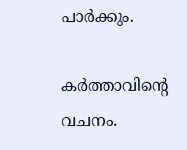പാർക്കും.

കർത്താവിന്റെ വചനം.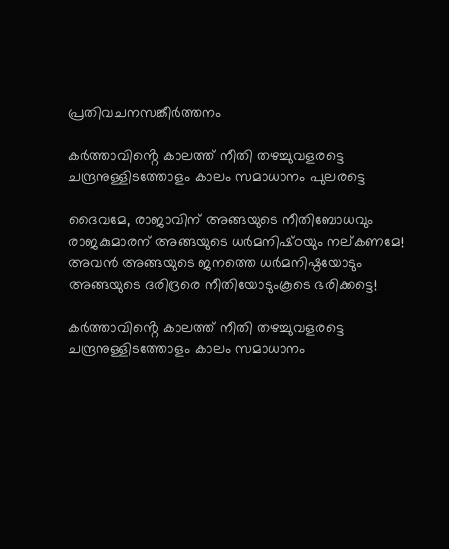പ്രതിവചനസങ്കീർത്തനം

കർത്താവിൻ്റെ കാലത്ത് നീതി തഴച്ചുവളരട്ടെ ചന്ദ്രനുള്ളിടത്തോളം കാലം സമാധാനം പുലരട്ടെ

ദൈവമേ, രാജാവിന് അങ്ങയുടെ നീതിബോധവും രാജകുമാരന് അങ്ങയുടെ ധർമനിഷ്‌ഠയും നല്‌കണമേ! അവൻ അങ്ങയുടെ ജനത്തെ ധർമനിഷ്ഠയോടും അങ്ങയുടെ ദരിദ്രരെ നീതിയോടുംകൂടെ ഭരിക്കട്ടെ!

കർത്താവിൻ്റെ കാലത്ത് നീതി തഴച്ചുവളരട്ടെ ചന്ദ്രനുള്ളിടത്തോളം കാലം സമാധാനം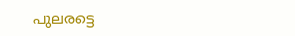പുലരട്ടെ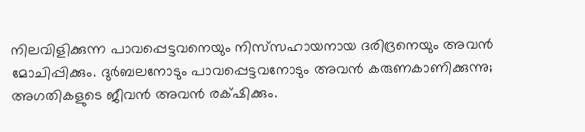നിലവിളിക്കുന്ന പാവപ്പെട്ടവനെയും നിസ്‌സഹായനായ ദരിദ്രനെയും അവൻ മോചിപ്പിക്കും. ദുർബലനോടും പാവപ്പെട്ടവനോടും അവൻ കരുണകാണിക്കുന്നു; അഗതികളുടെ ജീവൻ അവൻ രക്‌ഷിക്കും.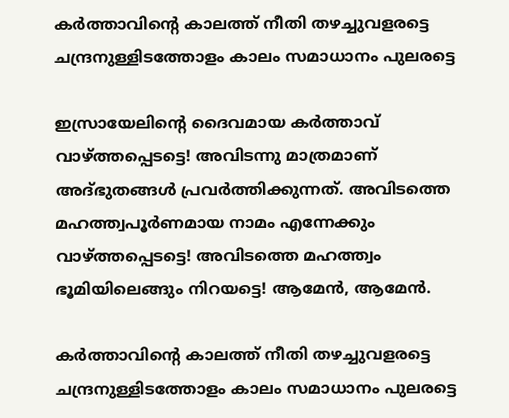കർത്താവിൻ്റെ കാലത്ത് നീതി തഴച്ചുവളരട്ടെ ചന്ദ്രനുള്ളിടത്തോളം കാലം സമാധാനം പുലരട്ടെ

ഇസ്രായേലിന്റെ ദൈവമായ കർത്താവ് വാഴ്ത്തപ്പെടട്ടെ! അവിടന്നു മാത്രമാണ് അദ്ഭുതങ്ങൾ പ്രവർത്തിക്കുന്നത്. അവിടത്തെ മഹത്ത്വപൂർണമായ നാമം എന്നേക്കും വാഴ്ത്തപ്പെടട്ടെ! അവിടത്തെ മഹത്ത്വം ഭൂമിയിലെങ്ങും നിറയട്ടെ! ആമേൻ, ആമേൻ.

കർത്താവിൻ്റെ കാലത്ത് നീതി തഴച്ചുവളരട്ടെ ചന്ദ്രനുള്ളിടത്തോളം കാലം സമാധാനം പുലരട്ടെ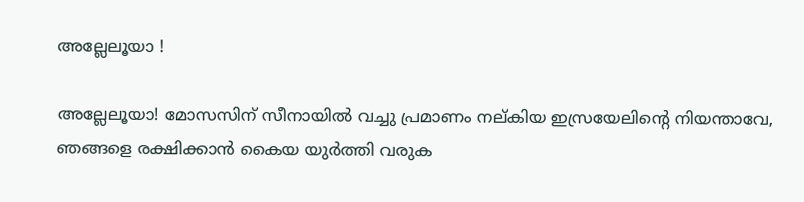അല്ലേലൂയാ !

അല്ലേലൂയാ! മോസസിന് സീനായിൽ വച്ചു പ്രമാണം നല്കിയ ഇസ്രയേലിന്റെ നിയന്താവേ, ഞങ്ങളെ രക്ഷിക്കാൻ കൈയ യുർത്തി വരുക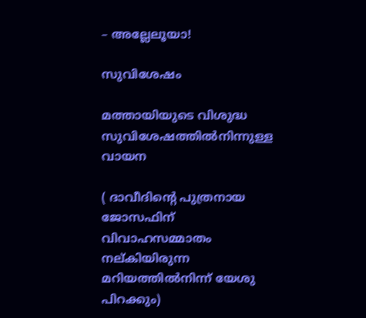– അല്ലേലൂയാ!

സുവിശേഷം

മത്തായിയുടെ വിശുദ്ധ സുവിശേഷത്തിൽനിന്നുള്ള വായന

( ദാവീദിന്റെ പുത്രനായ ജോസഫിന് വിവാഹസമ്മാതം നല്കിയിരുന്ന മറിയത്തിൽനിന്ന് യേശു പിറക്കും)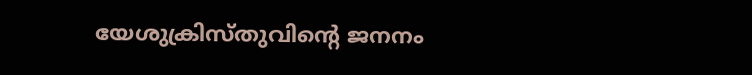യേശുക്രിസ്‌തുവിന്റെ ജനനം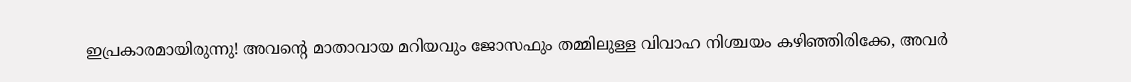ഇപ്രകാരമായിരുന്നു! അവന്റെ മാതാവായ മറിയവും ജോസഫും തമ്മിലുള്ള വിവാഹ നിശ്ചയം കഴിഞ്ഞിരിക്കേ, അവർ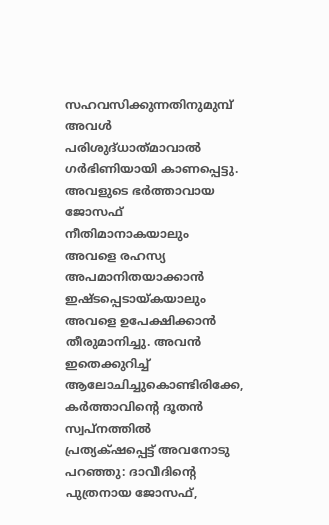സഹവസിക്കുന്നതിനുമുമ്പ് അവൾ പരിശുദ്‌ധാത്‌മാവാൽ ഗർഭിണിയായി കാണപ്പെട്ടു. അവളുടെ ഭർത്താവായ ജോസഫ് നീതിമാനാകയാലും അവളെ രഹസ്യ അപമാനിതയാക്കാൻ ഇഷ്‌ടപ്പെടായ്‌കയാലും അവളെ ഉപേക്ഷിക്കാൻ തീരുമാനിച്ചു. അവൻ ഇതെക്കുറിച്ച് ആലോചിച്ചുകൊണ്ടിരിക്കേ, കർത്താവിന്റെ ദൂതൻ സ്വപ്നത്തിൽ പ്രത്യക്‌ഷപ്പെട്ട് അവനോടു പറഞ്ഞു: ദാവീദിന്റെ പുത്രനായ ജോസഫ്,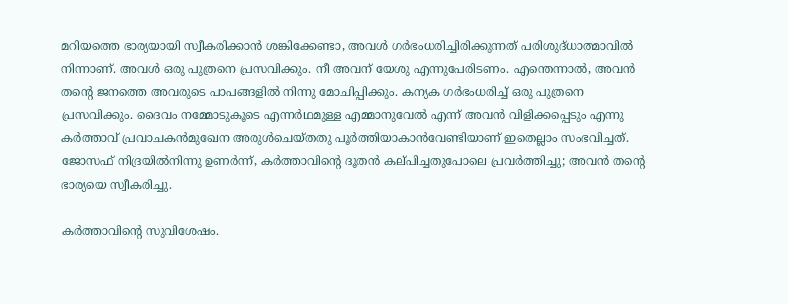മറിയത്തെ ഭാര്യയായി സ്വീകരിക്കാൻ ശങ്കിക്കേണ്ടാ, അവൾ ഗർഭംധരിച്ചിരിക്കുന്നത് പരിശുദ്‌ധാത്മാവിൽ നിന്നാണ്. അവൾ ഒരു പുത്രനെ പ്രസവിക്കും. നീ അവന് യേശു എന്നുപേരിടണം. എന്തെന്നാൽ, അവൻ തന്റെ ജനത്തെ അവരുടെ പാപങ്ങളിൽ നിന്നു മോചിപ്പിക്കും. കന്യക ഗർഭംധരിച്ച് ഒരു പുത്രനെ പ്രസവിക്കും. ദൈവം നമ്മോടുകൂടെ എന്നർഥമുള്ള എമ്മാനുവേൽ എന്ന് അവൻ വിളിക്കപ്പെടും എന്നു കർത്താവ് പ്രവാചകൻമുഖേന അരുൾചെയ്‌തതു പൂർത്തിയാകാൻവേണ്ടിയാണ് ഇതെല്ലാം സംഭവിച്ചത്. ജോസഫ് നിദ്രയിൽനിന്നു ഉണർന്ന്, കർത്താവിന്റെ ദൂതൻ കല്‌പിച്ചതുപോലെ പ്രവർത്തിച്ചു; അവൻ തന്റെ ഭാര്യയെ സ്വീകരിച്ചു.

കർത്താവിന്റെ സുവിശേഷം.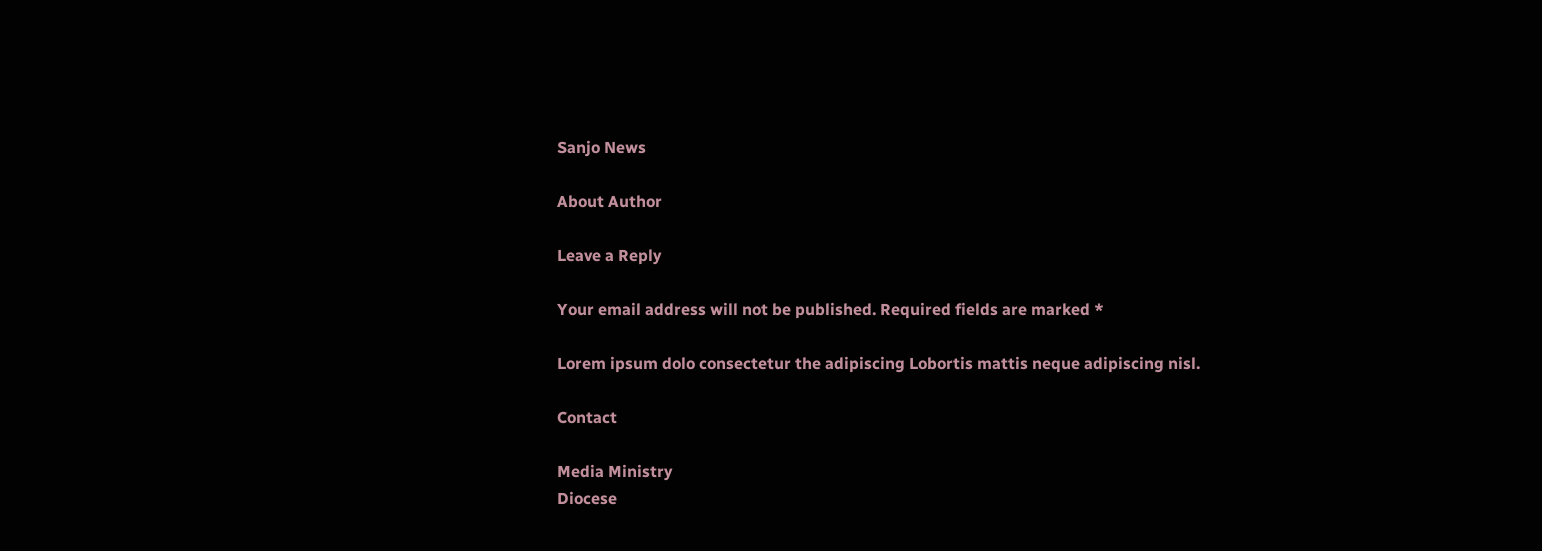Sanjo News

About Author

Leave a Reply

Your email address will not be published. Required fields are marked *

Lorem ipsum dolo consectetur the adipiscing Lobortis mattis neque adipiscing nisl.

Contact

Media Ministry
Diocese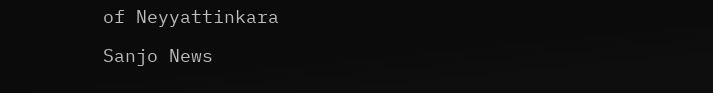of Neyyattinkara

Sanjo News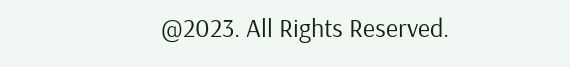@2023. All Rights Reserved.